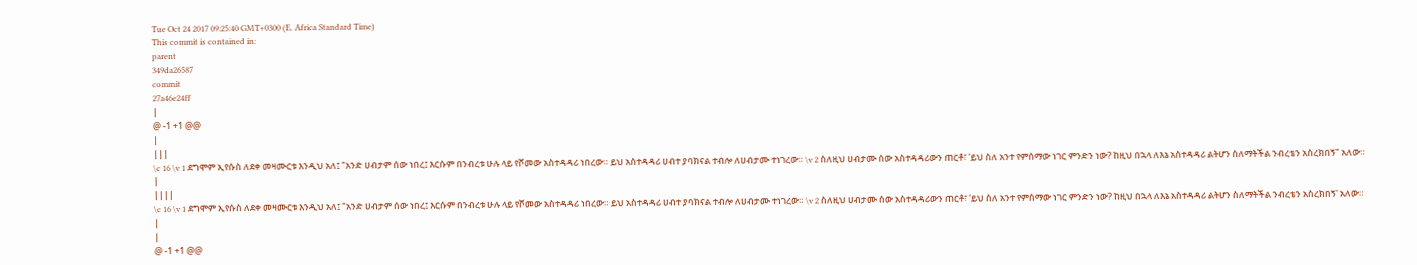Tue Oct 24 2017 09:25:40 GMT+0300 (E. Africa Standard Time)
This commit is contained in:
parent
349da26587
commit
27a46e24ff
|
@ -1 +1 @@
|
|||
\c 16 \v 1 ደግሞም ኢየሱስ ለደቀ መዛሙርቱ እንዲህ አለ፤ "አንድ ሀብታም ሰው ነበረ፤ እርሱም በንብረቱ ሁሉ ላይ የሾመው አስተዳዳሪ ነበረው። ይህ አስተዳዳሪ ሀብተ ያባክናል ተብሎ ለሀብታሙ ተነገረው። \v 2 ስለዚህ ሀብታሙ ሰው አስተዳዳሪውን ጠርቶ፣ 'ይህ ስለ አንተ የምሰማው ነገር ምንድን ነው? ከዚህ በኋላ ለእኔ አስተዳዳሪ ልትሆን ስለማትችል ንብረቴን አስረክበኝ" አለው።
|
||||
\c 16 \v 1 ደግሞም ኢየሱስ ለደቀ መዛሙርቱ እንዲህ አለ፤ "አንድ ሀብታም ሰው ነበረ፤ እርሱም በንብረቱ ሁሉ ላይ የሾመው አስተዳዳሪ ነበረው። ይህ አስተዳዳሪ ሀብተ ያባክናል ተብሎ ለሀብታሙ ተነገረው። \v 2 ስለዚህ ሀብታሙ ሰው አስተዳዳሪውን ጠርቶ፣ 'ይህ ስለ አንተ የምሰማው ነገር ምንድን ነው? ከዚህ በኋላ ለእኔ አስተዳዳሪ ልትሆን ስለማትችል ንብረቴን አስረክበኝ' አለው።
|
|
@ -1 +1 @@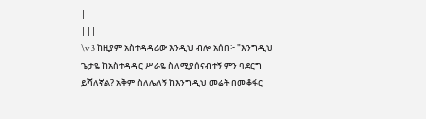|
|||
\v 3 ከዚያም አስተዳዳሪው እንዲህ ብሎ አሰበ፦ "እንግዲህ ጌታዬ ከአስተዳዳር ሥራዬ ስለሚያሰናብተኝ ምን ባደርግ ይሻለኛል? አቅም ስለሌለኝ ከእንግዲህ መሬት በመቆፋር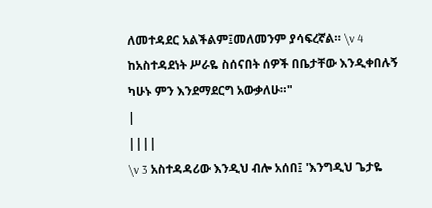ለመተዳደር አልችልም፤መለመንም ያሳፍረኛል። \v 4 ከአስተዳደነት ሥራዬ ስሰናበት ሰዎች በቤታቸው እንዲቀበሉኝ ካሁኑ ምን እንደማደርግ አውቃለሁ።"
|
||||
\v 3 አስተዳዳሪው እንዲህ ብሎ አሰበ፤ 'እንግዲህ ጌታዬ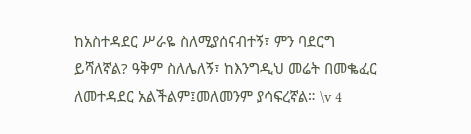ከአስተዳደር ሥራዬ ስለሚያሰናብተኝ፣ ምን ባደርግ ይሻለኛል? ዓቅም ስለሌለኝ፣ ከእንግዲህ መሬት በመቈፈር ለመተዳደር አልችልም፤መለመንም ያሳፍረኛል። \v 4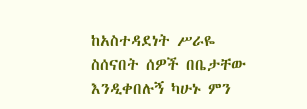ከአስተዳደነት ሥራዬ ስሰናበት ሰዎች በቤታቸው እንዲቀበሉኝ ካሁኑ ምን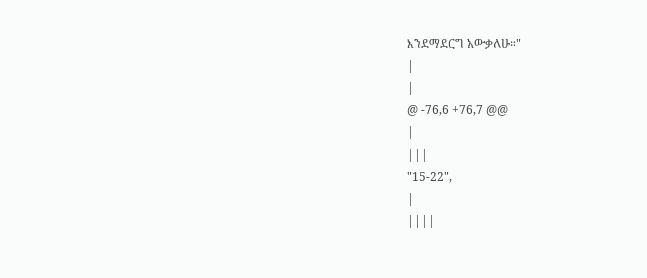እንደማደርግ አውቃለሁ።"
|
|
@ -76,6 +76,7 @@
|
|||
"15-22",
|
||||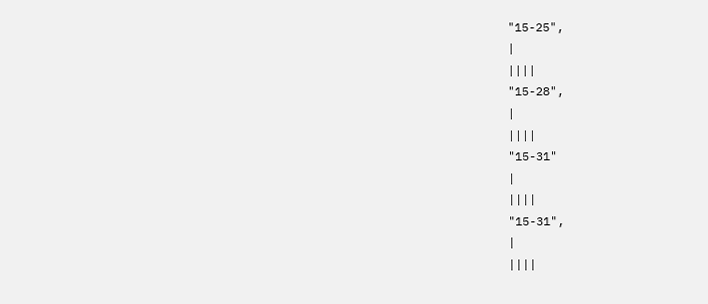"15-25",
|
||||
"15-28",
|
||||
"15-31"
|
||||
"15-31",
|
||||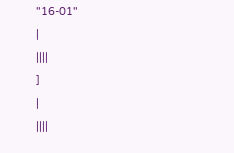"16-01"
|
||||
]
|
||||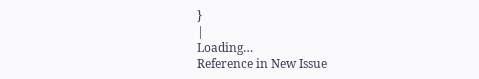}
|
Loading…
Reference in New Issue